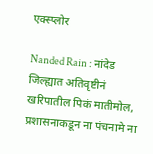एक्स्प्लोर

Nanded Rain : नांदेड जिल्ह्यात अतिवृष्टीनं खरिपातील पिकं मातीमोल, प्रशासनाकडून ना पंचनामे ना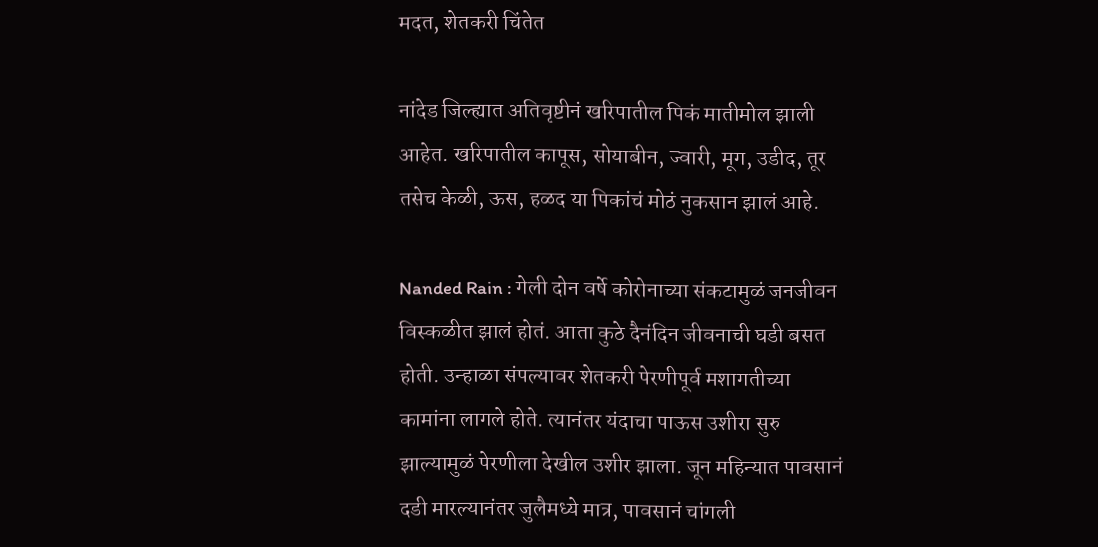मदत, शेतकरी चिंतेत

नांदेड जिल्ह्यात अतिवृष्टीनं खरिपातील पिकं मातीमोल झाली आहेत. खरिपातील कापूस, सोयाबीन, ज्वारी, मूग, उडीद, तूर तसेच केळी, ऊस, हळद या पिकांचं मोठं नुकसान झालं आहे.

Nanded Rain : गेली दोन वर्षे कोरोनाच्या संकटामुळं जनजीवन विस्कळीत झालं होतं. आता कुठे दैनंदिन जीवनाची घडी बसत होती. उन्हाळा संपल्यावर शेतकरी पेरणीपूर्व मशागतीच्या कामांना लागले होते. त्यानंतर यंदाचा पाऊस उशीरा सुरु झाल्यामुळं पेरणीला देखील उशीर झाला. जून महिन्यात पावसानं दडी मारल्यानंतर जुलैमध्ये मात्र, पावसानं चांगली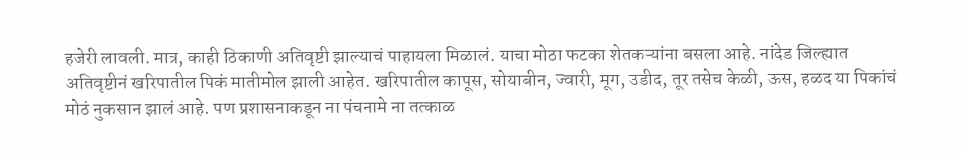हजेरी लावली. मात्र, काही ठिकाणी अतिवृष्टी झाल्याचं पाहायला मिळालं. याचा मोठा फटका शेतकऱ्यांना बसला आहे. नांदेड जिल्ह्यात अतिवृष्टीनं खरिपातील पिकं मातीमोल झाली आहेत. खरिपातील कापूस, सोयाबीन, ज्वारी, मूग, उडीद, तूर तसेच केळी, ऊस, हळद या पिकांचं मोठं नुकसान झालं आहे. पण प्रशासनाकडून ना पंचनामे ना तत्काळ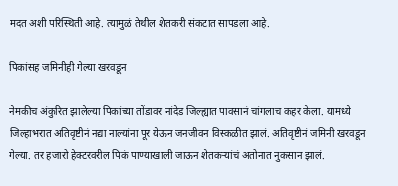मदत अशी परिस्थिती आहे. त्यामुळं तेथील शेतकरी संकटात सापडला आहे.

पिकांसह जमिनीही गेल्या खरवडून

नेमकीच अंकुरित झालेल्या पिकांच्या तोंडावर नांदेड जिल्ह्यात पावसानं चांगलाच कहर केला. यामध्ये जिल्हाभरात अतिवृष्टीनं नद्या नाल्यांना पूर येऊन जनजीवन विस्कळीत झालं. अतिवृष्टीनं जमिनी खरवडून गेल्या. तर हजारो हेक्टरवरील पिकं पाण्याखाली जाऊन शेतकऱ्यांचं अतोनात नुकसान झालं.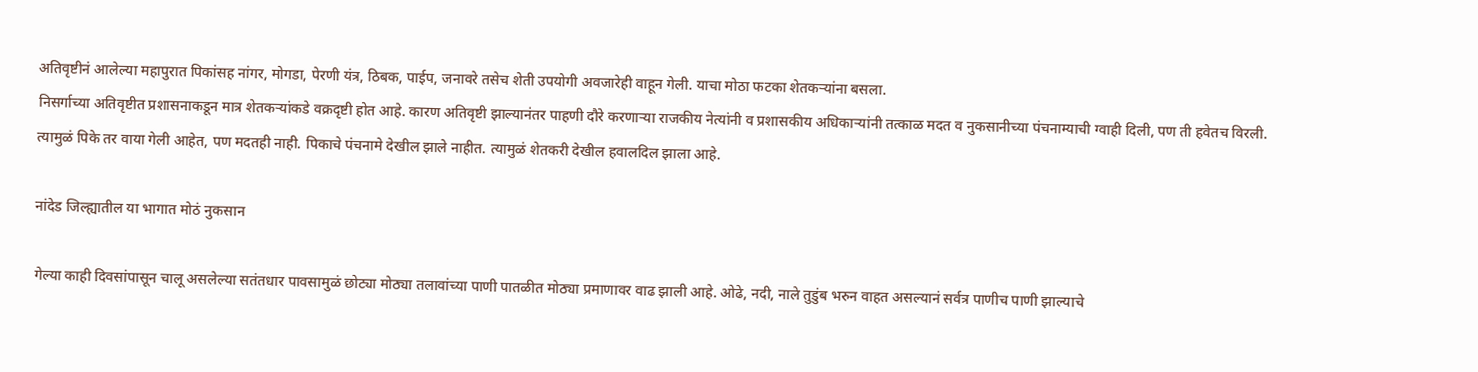अतिवृष्टीनं आलेल्या महापुरात पिकांसह नांगर, मोगडा, पेरणी यंत्र, ठिबक, पाईप, जनावरे तसेच शेती उपयोगी अवजारेही वाहून गेली. याचा मोठा फटका शेतकऱ्यांना बसला.
निसर्गाच्या अतिवृष्टीत प्रशासनाकडून मात्र शेतकऱ्यांकडे वक्रदृष्टी होत आहे. कारण अतिवृष्टी झाल्यानंतर पाहणी दौरे करणाऱ्या राजकीय नेत्यांनी व प्रशासकीय अधिकाऱ्यांनी तत्काळ मदत व नुकसानीच्या पंचनाम्याची ग्वाही दिली, पण ती हवेतच विरली. त्यामुळं पिके तर वाया गेली आहेत, पण मदतही नाही. पिकाचे पंचनामे देखील झाले नाहीत. त्यामुळं शेतकरी देखील हवालदिल झाला आहे.

नांदेड जिल्ह्यातील या भागात मोठं नुकसान

गेल्या काही दिवसांपासून चालू असलेल्या सतंतधार पावसामुळं छोट्या मोठ्या तलावांच्या पाणी पातळीत मोठ्या प्रमाणावर वाढ झाली आहे. ओढे, नदी, नाले तुडुंब भरुन वाहत असल्यानं सर्वत्र पाणीच पाणी झाल्याचे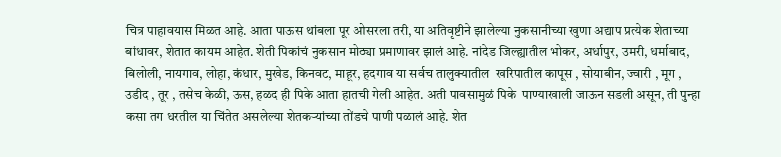चित्र पाहावयास मिळत आहे. आता पाऊस थांबला पूर ओसरला तरी, या अतिवृष्टीने झालेल्या नुकसानीच्या खुणा अद्याप प्रत्येक शेताच्या बांधावर, शेतात कायम आहेत. शेती पिकांचं नुकसान मोठ्या प्रमाणावर झालं आहे. नांदेड जिल्ह्यातील भोकर, अर्धापुर, उमरी, धर्माबाद, बिलोली, नायगाव, लोहा, कंधार, मुखेड, किनवट, माहूर, हदगाव या सर्वच तालुक्यातील  खरिपातील कापूस , सोयाबीन, ज्वारी , मूग , उडीद , तूर , तसेच केळी, ऊस, हळद ही पिके आता हातची गेली आहेत. अती पावसामुळं पिके  पाण्याखाली जाऊन सडली असून, ती पुन्हा कसा तग धरतील या चिंतेत असलेल्या शेतकऱ्यांच्या तोंडचे पाणी पळालं आहे. शेत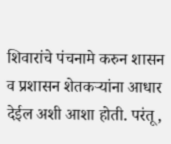शिवारांचे पंचनामे करुन शासन व प्रशासन शेतकऱ्यांना आधार देईल अशी आशा होती. परंतू,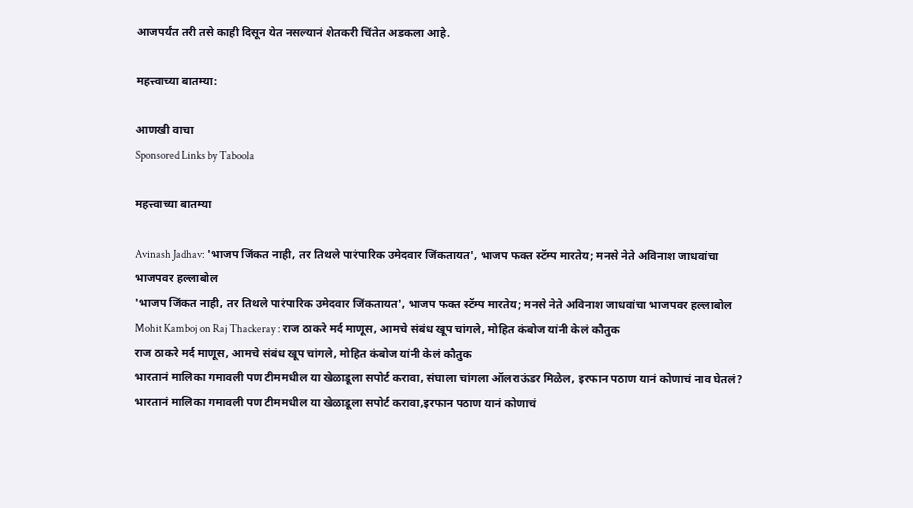आजपर्यंत तरी तसे काही दिसून येत नसल्यानं शेतकरी चिंतेत अडकला आहे.

महत्त्वाच्या बातम्या:

आणखी वाचा
Sponsored Links by Taboola

महत्त्वाच्या बातम्या

Avinash Jadhav: 'भाजप जिंकत नाही, तर तिथले पारंपारिक उमेदवार जिंकतायत', भाजप फक्त स्टॅम्प मारतेय; मनसे नेते अविनाश जाधवांचा भाजपवर हल्लाबोल
'भाजप जिंकत नाही, तर तिथले पारंपारिक उमेदवार जिंकतायत', भाजप फक्त स्टॅम्प मारतेय; मनसे नेते अविनाश जाधवांचा भाजपवर हल्लाबोल
Mohit Kamboj on Raj Thackeray : राज ठाकरे मर्द माणूस, आमचे संबंध खूप चांगले, मोहित कंबोज यांनी केलं कौतुक
राज ठाकरे मर्द माणूस, आमचे संबंध खूप चांगले, मोहित कंबोज यांनी केलं कौतुक
भारतानं मालिका गमावली पण टीममधील या खेळाडूला सपोर्ट करावा, संघाला चांगला ऑलराऊंडर मिळेल, इरफान पठाण यानं कोणाचं नाव घेतलं?
भारतानं मालिका गमावली पण टीममधील या खेळाडूला सपोर्ट करावा,इरफान पठाण यानं कोणाचं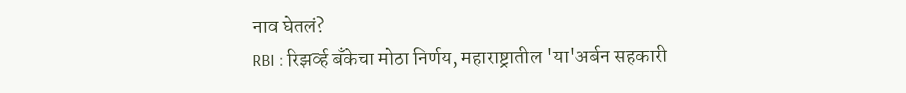नाव घेतलं?
RBI : रिझर्व्ह बँकेचा मोठा निर्णय, महाराष्ट्रातील 'या'अर्बन सहकारी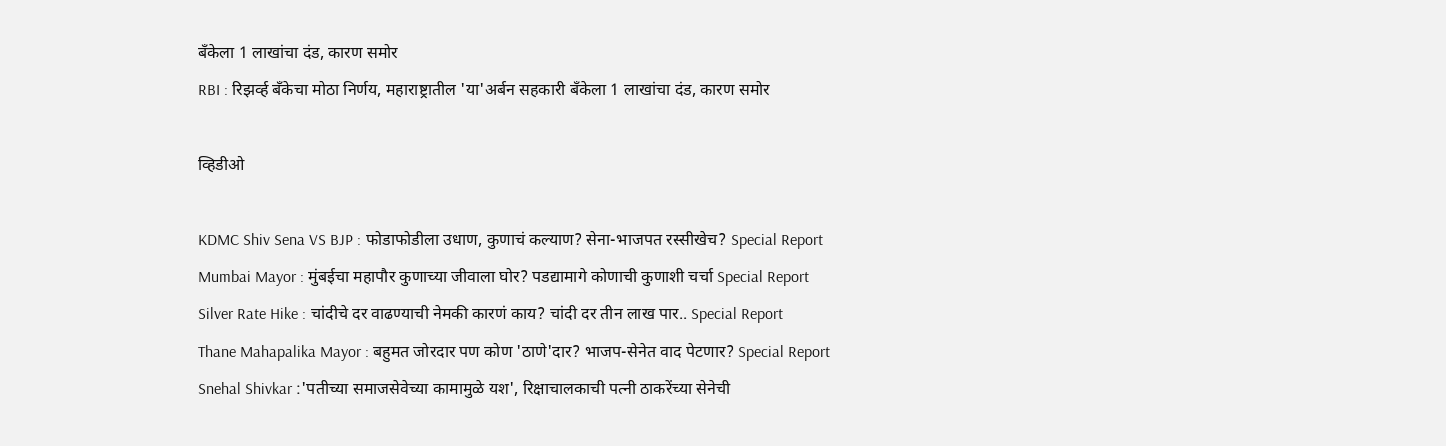बँकेला 1 लाखांचा दंड, कारण समोर
RBI : रिझर्व्ह बँकेचा मोठा निर्णय, महाराष्ट्रातील 'या'अर्बन सहकारी बँकेला 1 लाखांचा दंड, कारण समोर

व्हिडीओ

KDMC Shiv Sena VS BJP : फोडाफोडीला उधाण, कुणाचं कल्याण? सेना-भाजपत रस्सीखेच? Special Report
Mumbai Mayor : मुंबईचा महापौर कुणाच्या जीवाला घोर? पडद्यामागे कोणाची कुणाशी चर्चा Special Report
Silver Rate Hike : चांदीचे दर वाढण्याची नेमकी कारणं काय? चांदी दर तीन लाख पार.. Special Report
Thane Mahapalika Mayor : बहुमत जोरदार पण कोण 'ठाणे'दार? भाजप-सेनेत वाद पेटणार? Special Report
Snehal Shivkar :'पतीच्या समाजसेवेच्या कामामुळे यश', रिक्षाचालकाची पत्नी ठाकरेंच्या सेनेची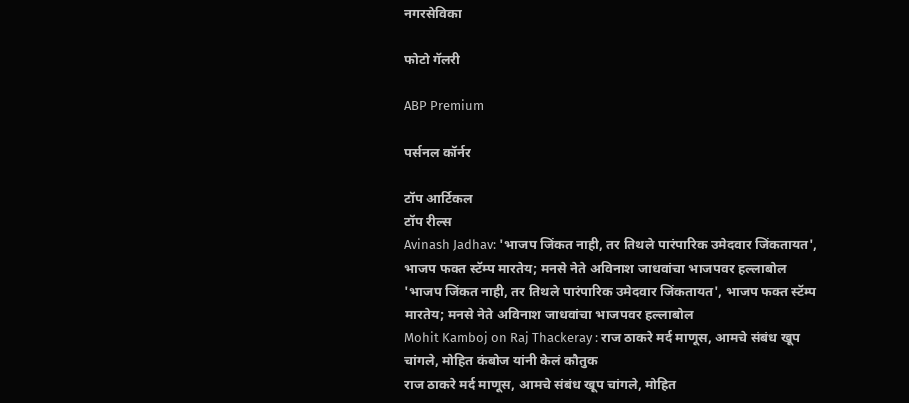नगरसेविका

फोटो गॅलरी

ABP Premium

पर्सनल कॉर्नर

टॉप आर्टिकल
टॉप रील्स
Avinash Jadhav: 'भाजप जिंकत नाही, तर तिथले पारंपारिक उमेदवार जिंकतायत', भाजप फक्त स्टॅम्प मारतेय; मनसे नेते अविनाश जाधवांचा भाजपवर हल्लाबोल
'भाजप जिंकत नाही, तर तिथले पारंपारिक उमेदवार जिंकतायत', भाजप फक्त स्टॅम्प मारतेय; मनसे नेते अविनाश जाधवांचा भाजपवर हल्लाबोल
Mohit Kamboj on Raj Thackeray : राज ठाकरे मर्द माणूस, आमचे संबंध खूप चांगले, मोहित कंबोज यांनी केलं कौतुक
राज ठाकरे मर्द माणूस, आमचे संबंध खूप चांगले, मोहित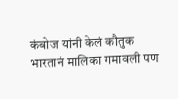कंबोज यांनी केलं कौतुक
भारतानं मालिका गमावली पण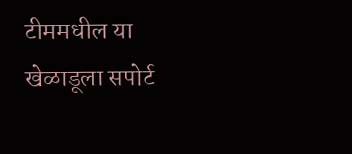टीममधील या खेळाडूला सपोर्ट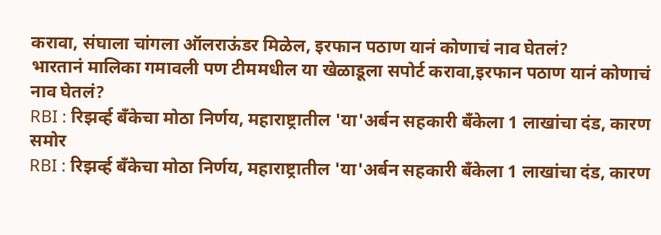करावा, संघाला चांगला ऑलराऊंडर मिळेल, इरफान पठाण यानं कोणाचं नाव घेतलं?
भारतानं मालिका गमावली पण टीममधील या खेळाडूला सपोर्ट करावा,इरफान पठाण यानं कोणाचं नाव घेतलं?
RBI : रिझर्व्ह बँकेचा मोठा निर्णय, महाराष्ट्रातील 'या'अर्बन सहकारी बँकेला 1 लाखांचा दंड, कारण समोर
RBI : रिझर्व्ह बँकेचा मोठा निर्णय, महाराष्ट्रातील 'या'अर्बन सहकारी बँकेला 1 लाखांचा दंड, कारण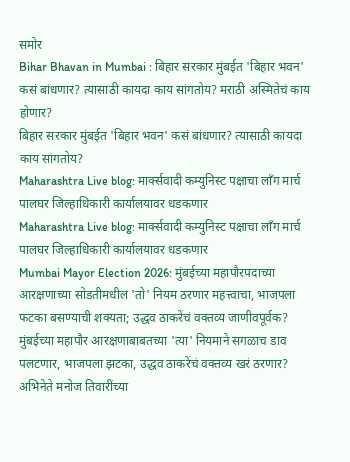समोर
Bihar Bhavan in Mumbai : बिहार सरकार मुंबईत 'बिहार भवन' कसं बांधणार? त्यासाठी कायदा काय सांगतोय? मराठी अस्मितेचं काय होणार?
बिहार सरकार मुंबईत 'बिहार भवन' कसं बांधणार? त्यासाठी कायदा काय सांगतोय?
Maharashtra Live blog: मार्क्सवादी कम्युनिस्ट पक्षाचा लाँग मार्च पालघर जिल्हाधिकारी कार्यालयावर धडकणार
Maharashtra Live blog: मार्क्सवादी कम्युनिस्ट पक्षाचा लाँग मार्च पालघर जिल्हाधिकारी कार्यालयावर धडकणार
Mumbai Mayor Election 2026: मुंबईच्या महापौरपदाच्या आरक्षणाच्या सोडतीमधील 'तो' नियम ठरणार महत्त्वाचा, भाजपला फटका बसण्याची शक्यता; उद्धव ठाकरेंचं वक्तव्य जाणीवपूर्वक?
मुंबईच्या महापौर आरक्षणाबाबतच्या 'त्या' नियमाने सगळाच डाव पलटणार, भाजपला झटका, उद्धव ठाकरेंचं वक्तव्य खरं ठरणार?
अभिनेते मनोज तिवारींच्या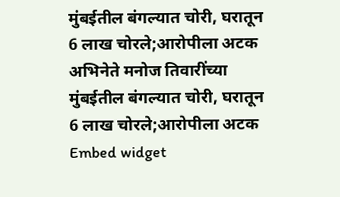मुंबईतील बंगल्यात चोरी, घरातून 6 लाख चोरले;आरोपीला अटक
अभिनेते मनोज तिवारींच्या मुंबईतील बंगल्यात चोरी, घरातून 6 लाख चोरले;आरोपीला अटक
Embed widget